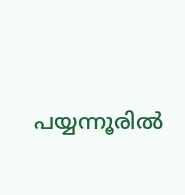പയ്യന്നൂരിൽ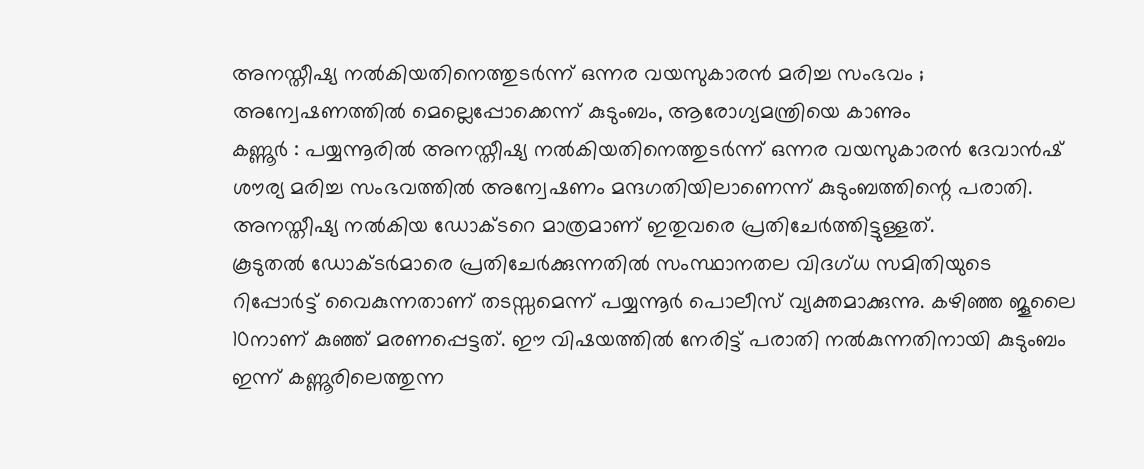അനസ്തീഷ്യ നൽകിയതിനെത്തുടർന്ന് ഒന്നര വയസുകാരൻ മരിച്ച സംഭവം ; അന്വേഷണത്തിൽ മെല്ലെപ്പോക്കെന്ന് കുടുംബം, ആരോഗ്യമന്ത്രിയെ കാണും
കണ്ണൂർ : പയ്യന്നൂരിൽ അനസ്തീഷ്യ നൽകിയതിനെത്തുടർന്ന് ഒന്നര വയസുകാരൻ ദേവാൻഷ് ശൗര്യ മരിച്ച സംഭവത്തിൽ അന്വേഷണം മന്ദഗതിയിലാണെന്ന് കുടുംബത്തിന്റെ പരാതി. അനസ്തീഷ്യ നൽകിയ ഡോക്ടറെ മാത്രമാണ് ഇതുവരെ പ്രതിചേർത്തിട്ടുള്ളത്.
കൂടുതൽ ഡോക്ടർമാരെ പ്രതിചേർക്കുന്നതിൽ സംസ്ഥാനതല വിദഗ്ധ സമിതിയുടെ റിപ്പോർട്ട് വൈകുന്നതാണ് തടസ്സമെന്ന് പയ്യന്നൂർ പൊലീസ് വ്യക്തമാക്കുന്നു. കഴിഞ്ഞ ജൂലൈ 10നാണ് കുഞ്ഞ് മരണപ്പെട്ടത്. ഈ വിഷയത്തിൽ നേരിട്ട് പരാതി നൽകുന്നതിനായി കുടുംബം ഇന്ന് കണ്ണൂരിലെത്തുന്ന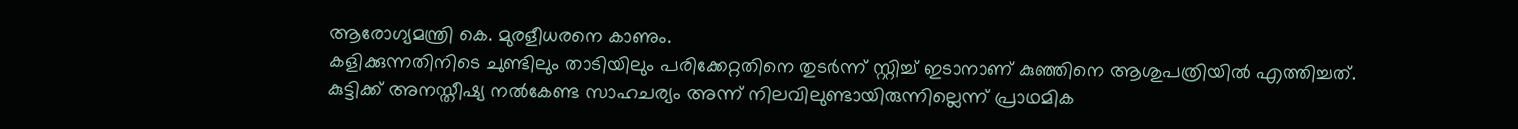ആരോഗ്യമന്ത്രി കെ. മുരളീധരനെ കാണും.
കളിക്കുന്നതിനിടെ ചുണ്ടിലും താടിയിലും പരിക്കേറ്റതിനെ തുടർന്ന് സ്റ്റിച്ച് ഇടാനാണ് കുഞ്ഞിനെ ആശുപത്രിയിൽ എത്തിച്ചത്. കുട്ടിക്ക് അനസ്തീഷ്യ നൽകേണ്ട സാഹചര്യം അന്ന് നിലവിലുണ്ടായിരുന്നില്ലെന്ന് പ്രാഥമിക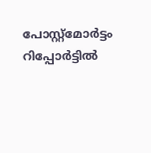പോസ്റ്റ്മോർട്ടം റിപ്പോർട്ടിൽ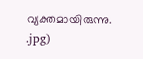വ്യക്തമായിരുന്നു.
.jpg)